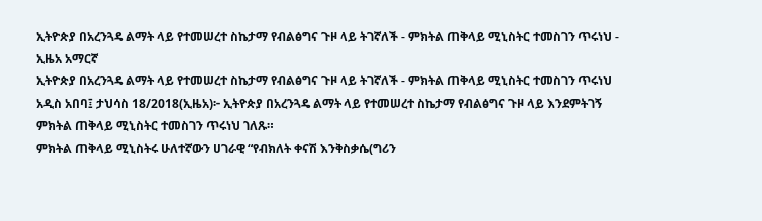ኢትዮጵያ በአረንጓዴ ልማት ላይ የተመሠረተ ስኬታማ የብልፅግና ጉዞ ላይ ትገኛለች - ምክትል ጠቅላይ ሚኒስትር ተመስገን ጥሩነህ - ኢዜአ አማርኛ
ኢትዮጵያ በአረንጓዴ ልማት ላይ የተመሠረተ ስኬታማ የብልፅግና ጉዞ ላይ ትገኛለች - ምክትል ጠቅላይ ሚኒስትር ተመስገን ጥሩነህ
አዲስ አበባ፤ ታህሳስ 18/2018(ኢዜአ)፦ ኢትዮጵያ በአረንጓዴ ልማት ላይ የተመሠረተ ስኬታማ የብልፅግና ጉዞ ላይ እንደምትገኝ ምክትል ጠቅላይ ሚኒስትር ተመስገን ጥሩነህ ገለጹ።
ምክትል ጠቅላይ ሚኒስትሩ ሁለተኛውን ሀገራዊ “የብክለት ቀናሽ እንቅስቃሴ(ግሪን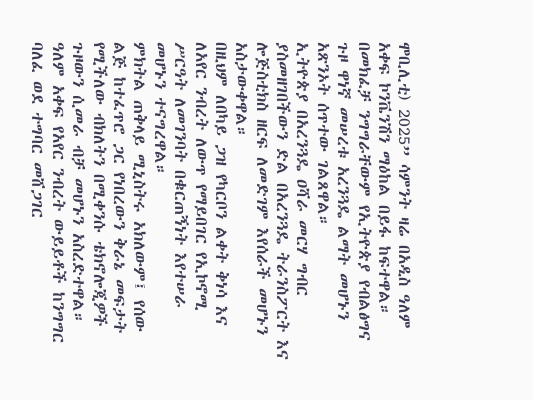ሞቢሊቲ) 2025” ሳምንት ዛሬ በአዲስ ዓለም አቀፍ ኮንቬንሽን ማዕከል በይፋ ከፍተዋል።
በመክፈቻ ንግግራቸውም የኢትዮጵያ የብልፅግና ጉዞ ዋነኛ መሠረቱ አረንጓዴ ልማት መሆኑን አጽንኦት ሰጥተው ገልጸዋል።
ኢትዮጵያ በአረንጓዴ ዐሻራ መርሃ ግብር ያስመዘገበችውን ድል በአረንጓዴ ትራንስፖርት እና ሎጅስቲክስ ዘርፍ ለመድገም እየሰራች መሆኑን አስታውቀዋል።
በዚህም ለበካይ ጋዝ የካርቦን ልቀት ቅነሳ እና ለአየር ንብረት ለውጥ የማይበገር የኢኮኖሚ ሥርዓት ለመገንባት በቁርጠኝነት እየተሠራ መሆኑን ተናግረዋል።
ምክትል ጠቅላይ ሚኒስትሩ አክለውም፤ የሰው ልጅ ከተፈጥሮ ጋር የነበረውን ቅራኔ መፍታት የሚችለው ብክለትን በሚቀንሱ ቴክኖሎጂዎች ጉዞውን ሲመራ ብቻ መሆኑን አስረድተዋል።
ዓለም አቀፍ የአየር ንብረት ውይይቶች ከንግግር ባለፈ ወደ ተግባር መሸጋገር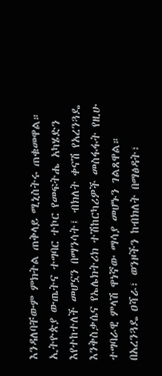እንዳለባቸውም ምክትል ጠቅላይ ሚኒስትሩ ጠቁመዋል።
ኢትዮጵያ ውጤትና ተግባር ተኮር የመፍትሔ አካሄድን እየተከተለች መሆኗን በማንሳት፤ ብክለት ቀናሽ የአረንጓዴ እንቅስቃሴና የኤሌክትሪክ ተሽከርካሪዎች መስፋፋት የዚሁ ተግባራዊ ምላሽ ዋነኛው ማሳያ መሆኑን ገልጸዋል።
በአረንጓዴ ዐሻራ፣ ወንዞችን ከብክለት በማፅዳት፣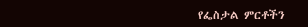የፌስታል ምርቶችን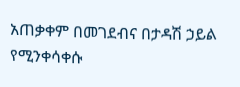አጠቃቀም በመገደብና በታዳሽ ኃይል የሚንቀሳቀሱ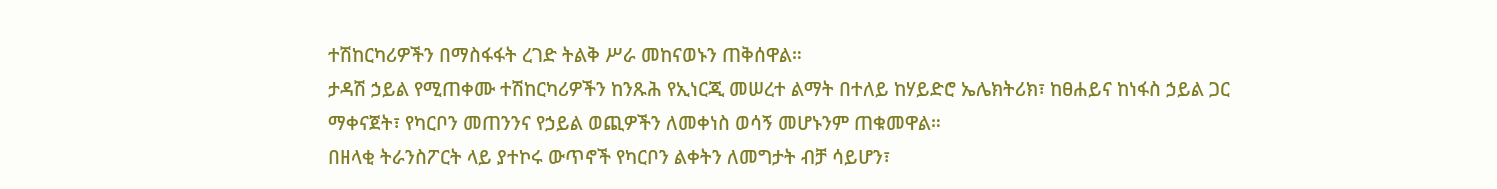ተሽከርካሪዎችን በማስፋፋት ረገድ ትልቅ ሥራ መከናወኑን ጠቅሰዋል።
ታዳሽ ኃይል የሚጠቀሙ ተሽከርካሪዎችን ከንጹሕ የኢነርጂ መሠረተ ልማት በተለይ ከሃይድሮ ኤሌክትሪክ፣ ከፀሐይና ከነፋስ ኃይል ጋር ማቀናጀት፣ የካርቦን መጠንንና የኃይል ወጪዎችን ለመቀነስ ወሳኝ መሆኑንም ጠቁመዋል።
በዘላቂ ትራንስፖርት ላይ ያተኮሩ ውጥኖች የካርቦን ልቀትን ለመግታት ብቻ ሳይሆን፣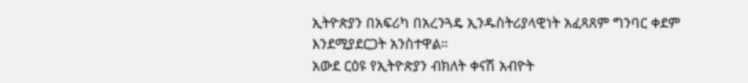ኢትዮጵያን በአፍሪካ በአረንጓዴ ኢንዱስትሪያላዊነት አፈጻጸም ግንባር ቀደም እንደሚያደርጋት አንስተዋል።
አውደ ርዕዩ የኢትዮጵያን ብክለት ቀናሽ አብዮት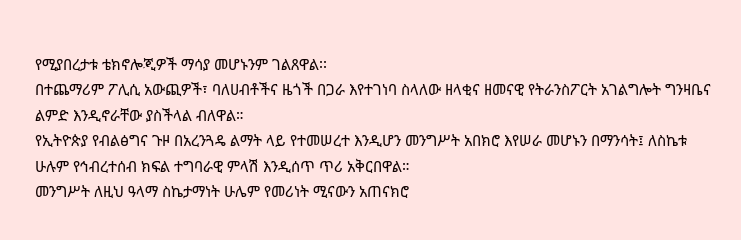የሚያበረታቱ ቴክኖሎጂዎች ማሳያ መሆኑንም ገልጸዋል፡፡
በተጨማሪም ፖሊሲ አውጪዎች፣ ባለሀብቶችና ዜጎች በጋራ እየተገነባ ስላለው ዘላቂና ዘመናዊ የትራንስፖርት አገልግሎት ግንዛቤና ልምድ እንዲኖራቸው ያስችላል ብለዋል።
የኢትዮጵያ የብልፅግና ጉዞ በአረንጓዴ ልማት ላይ የተመሠረተ እንዲሆን መንግሥት አበክሮ እየሠራ መሆኑን በማንሳት፤ ለስኬቱ ሁሉም የኅብረተሰብ ክፍል ተግባራዊ ምላሽ እንዲሰጥ ጥሪ አቅርበዋል።
መንግሥት ለዚህ ዓላማ ስኬታማነት ሁሌም የመሪነት ሚናውን አጠናክሮ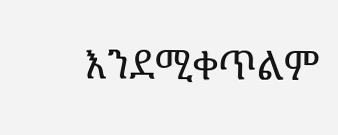እንደሚቀጥልም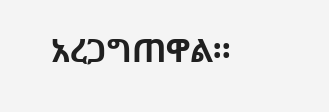አረጋግጠዋል።